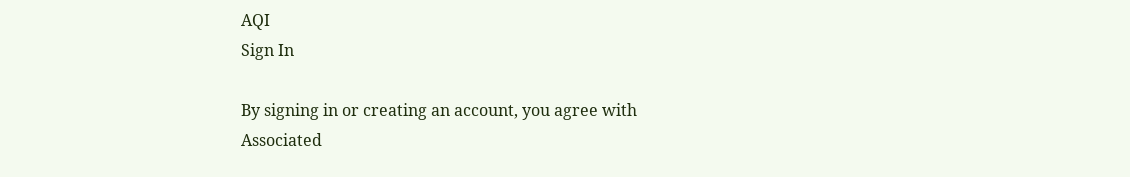AQI
Sign In

By signing in or creating an account, you agree with Associated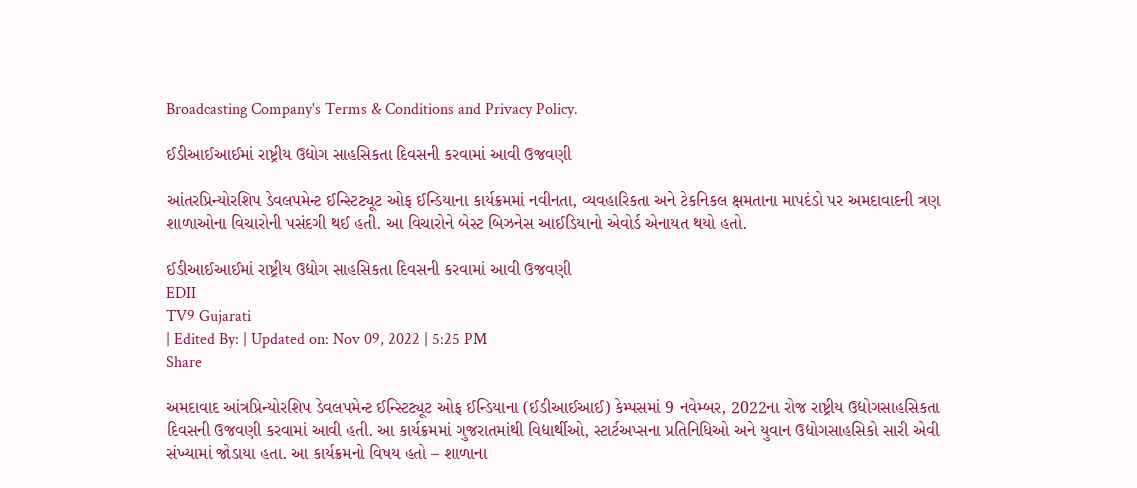Broadcasting Company's Terms & Conditions and Privacy Policy.

ઈડીઆઈઆઈમાં રાષ્ટ્રીય ઉદ્યોગ સાહસિકતા દિવસની કરવામાં આવી ઉજવણી

આંતરપ્રિન્યોરશિપ ડેવલપમેન્ટ ઈન્સ્ટિટ્યૂટ ઓફ ઈન્ડિયાના કાર્યક્રમમાં નવીનતા, વ્યવહારિકતા અને ટેકનિકલ ક્ષમતાના માપદંડો પર અમદાવાદની ત્રણ શાળાઓના વિચારોની પસંદગી થઈ હતી. આ વિચારોને બેસ્ટ બિઝનેસ આઈડિયાનો એવોર્ડ એનાયત થયો હતો.

ઈડીઆઈઆઈમાં રાષ્ટ્રીય ઉદ્યોગ સાહસિકતા દિવસની કરવામાં આવી ઉજવણી
EDII
TV9 Gujarati
| Edited By: | Updated on: Nov 09, 2022 | 5:25 PM
Share

અમદાવાદ આંત્રપ્રિન્યોરશિપ ડેવલપમેન્ટ ઈન્સ્ટિટ્યૂટ ઓફ ઈન્ડિયાના (ઈડીઆઈઆઈ) કેમ્પસમાં 9 નવેમ્બર, 2022ના રોજ રાષ્ટ્રીય ઉદ્યોગસાહસિકતા દિવસની ઉજવણી કરવામાં આવી હતી. આ કાર્યક્રમમાં ગુજરાતમાંથી વિદ્યાર્થીઓ, સ્ટાર્ટઅપ્સના પ્રતિનિધિઓ અને યુવાન ઉદ્યોગસાહસિકો સારી એવી સંખ્યામાં જોડાયા હતા. આ કાર્યક્રમનો વિષય હતો – શાળાના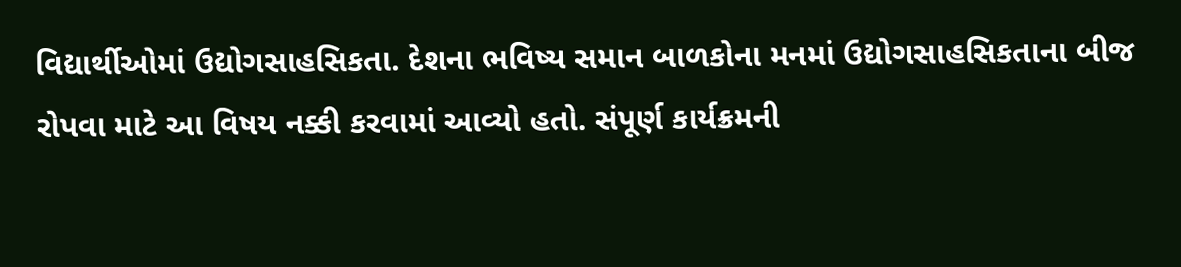વિદ્યાર્થીઓમાં ઉદ્યોગસાહસિકતા. દેશના ભવિષ્ય સમાન બાળકોના મનમાં ઉદ્યોગસાહસિકતાના બીજ રોપવા માટે આ વિષય નક્કી કરવામાં આવ્યો હતો. સંપૂર્ણ કાર્યક્રમની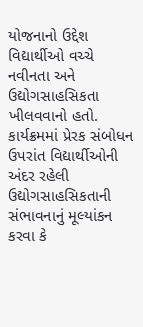યોજનાનો ઉદ્દેશ વિદ્યાર્થીઓ વચ્ચે નવીનતા અને ઉદ્યોગસાહસિકતા ખીલવવાનો હતો. કાર્યક્રમમાં પ્રેરક સંબોધન ઉપરાંત વિદ્યાર્થીઓની અંદર રહેલી ઉદ્યોગસાહસિકતાની સંભાવનાનું મૂલ્યાંકન કરવા કે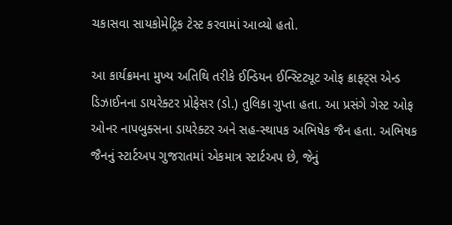ચકાસવા સાયકોમેટ્રિક ટેસ્ટ કરવામાં આવ્યો હતો.

આ કાર્યક્રમના મુખ્ય અતિથિ તરીકે ઈન્ડિયન ઈન્સ્ટિટ્યૂટ ઓફ ક્રાફ્ટ્સ એન્ડ ડિઝાઈનના ડાયરેક્ટર પ્રોફેસર (ડો.) તુલિકા ગુપ્તા હતા. આ પ્રસંગે ગેસ્ટ ઓફ ઓનર નાપબુક્સના ડાયરેક્ટર અને સહ-સ્થાપક અભિષેક જૈન હતા. અભિષક જૈનનું સ્ટાર્ટઅપ ગુજરાતમાં એકમાત્ર સ્ટાર્ટઅપ છે, જેનું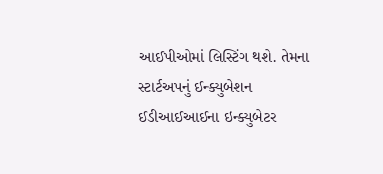આઈપીઓમાં લિસ્ટિંગ થશે. તેમના સ્ટાર્ટઅપનું ઈન્ક્યુબેશન ઈડીઆઈઆઈના ઇન્ક્યુબેટર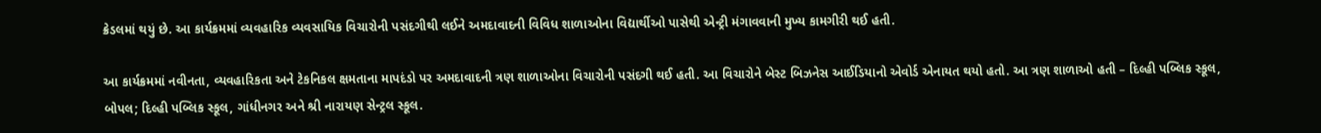ક્રેડલમાં થયું છે. આ કાર્યક્રમમાં વ્યવહારિક વ્યવસાયિક વિચારોની પસંદગીથી લઈને અમદાવાદની વિવિધ શાળાઓના વિદ્યાર્થીઓ પાસેથી એન્ટ્રી મંગાવવાની મુખ્ય કામગીરી થઈ હતી.

આ કાર્યક્રમમાં નવીનતા, વ્યવહારિકતા અને ટેકનિકલ ક્ષમતાના માપદંડો પર અમદાવાદની ત્રણ શાળાઓના વિચારોની પસંદગી થઈ હતી. આ વિચારોને બેસ્ટ બિઝનેસ આઈડિયાનો એવોર્ડ એનાયત થયો હતો. આ ત્રણ શાળાઓ હતી – દિલ્હી પબ્લિક સ્કૂલ, બોપલ; દિલ્હી પબ્લિક સ્કૂલ, ગાંધીનગર અને શ્રી નારાયણ સેન્ટ્રલ સ્કૂલ.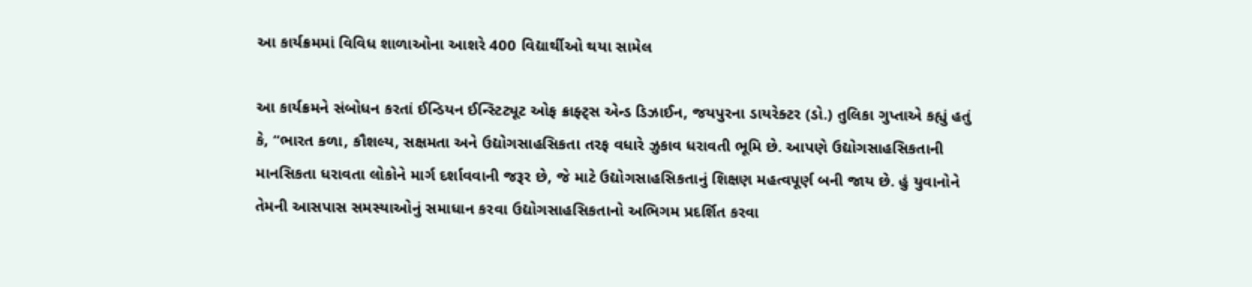આ કાર્યક્રમમાં વિવિધ શાળાઓના આશરે 400 વિદ્યાર્થીઓ થયા સામેલ

આ કાર્યક્રમને સંબોધન કરતાં ઈન્ડિયન ઈન્સ્ટિટ્યૂટ ઓફ ક્રાફ્ટ્સ એન્ડ ડિઝાઈન, જયપુરના ડાયરેક્ટર (ડો.) તુલિકા ગુપ્તાએ કહ્યું હતું કે, “ભારત કળા, કૌશલ્ય, સક્ષમતા અને ઉદ્યોગસાહસિકતા તરફ વધારે ઝુકાવ ધરાવતી ભૂમિ છે. આપણે ઉદ્યોગસાહસિકતાની માનસિકતા ધરાવતા લોકોને માર્ગ દર્શાવવાની જરૂર છે, જે માટે ઉદ્યોગસાહસિકતાનું શિક્ષણ મહત્વપૂર્ણ બની જાય છે. હું યુવાનોને તેમની આસપાસ સમસ્યાઓનું સમાધાન કરવા ઉદ્યોગસાહસિકતાનો અભિગમ પ્રદર્શિત કરવા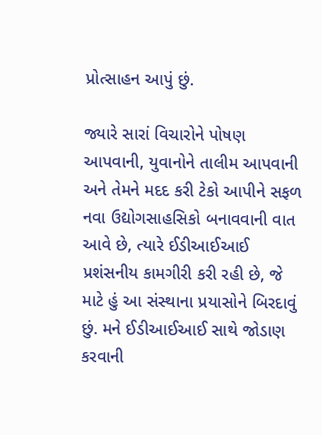પ્રોત્સાહન આપું છું.

જ્યારે સારાં વિચારોને પોષણ આપવાની, યુવાનોને તાલીમ આપવાની અને તેમને મદદ કરી ટેકો આપીને સફળ નવા ઉદ્યોગસાહસિકો બનાવવાની વાત આવે છે, ત્યારે ઈડીઆઈઆઈ પ્રશંસનીય કામગીરી કરી રહી છે, જે માટે હું આ સંસ્થાના પ્રયાસોને બિરદાવું છું. મને ઈડીઆઈઆઈ સાથે જોડાણ કરવાની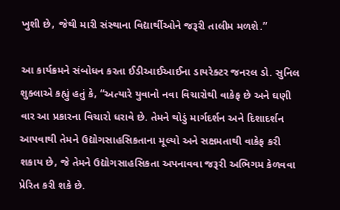ખુશી છે, જેથી મારી સંસ્થાના વિદ્યાર્થીઓને જરૂરી તાલીમ મળશે.”

આ કાર્યક્રમને સંબોધન કરતા ઈડીઆઈઆઈના ડાયરેક્ટર જનરલ ડો. સુનિલ શુક્લાએ કહ્યું હતું કે, “અત્યારે યુવાનો નવા વિચારોથી વાકેફ છે અને ઘણી વાર આ પ્રકારના વિચારો ધરાવે છે. તેમને થોડું માર્ગદર્શન અને દિશાદર્શન આપવાથી તેમને ઉદ્યોગસાહસિકતાના મૂલ્યો અને સક્ષમતાથી વાકેફ કરી શકાય છે, જે તેમને ઉદ્યોગસાહસિકતા અપનાવવા જરૂરી અભિગમ કેળવવા પ્રેરિત કરી શકે છે.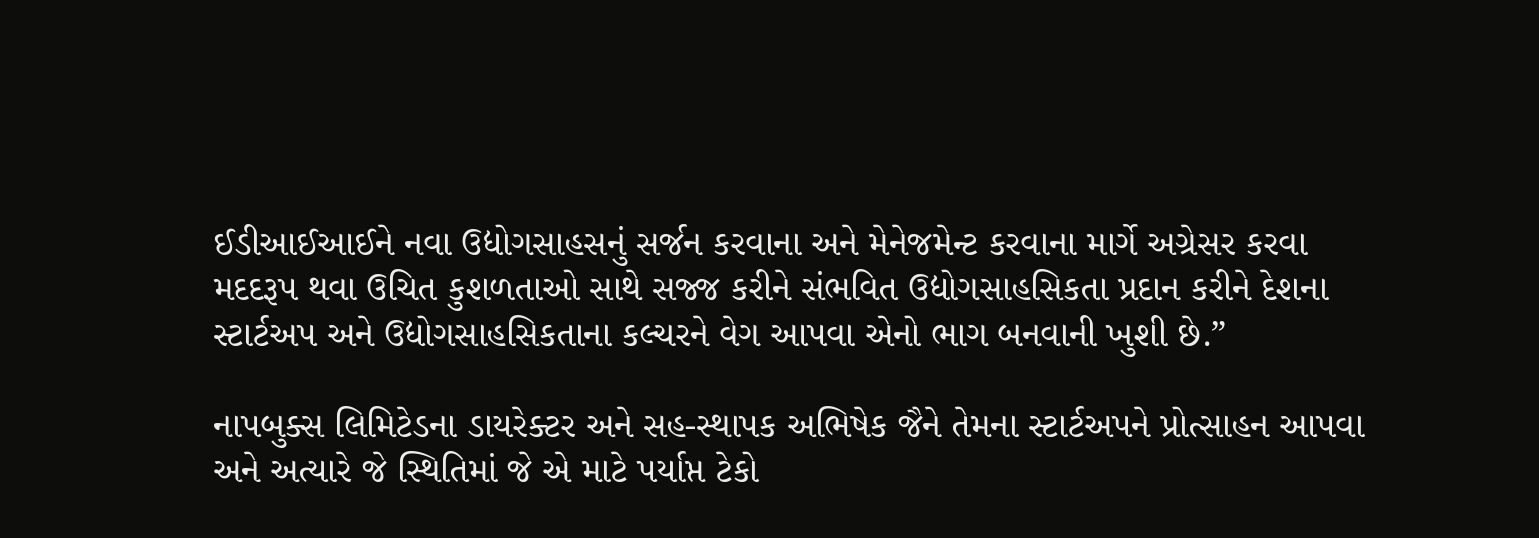ઈડીઆઈઆઈને નવા ઉદ્યોગસાહસનું સર્જન કરવાના અને મેનેજમેન્ટ કરવાના માર્ગે અગ્રેસર કરવા મદદરૂપ થવા ઉચિત કુશળતાઓ સાથે સજ્જ કરીને સંભવિત ઉદ્યોગસાહસિકતા પ્રદાન કરીને દેશના સ્ટાર્ટઅપ અને ઉદ્યોગસાહસિકતાના કલ્ચરને વેગ આપવા એનો ભાગ બનવાની ખુશી છે.”

નાપબુક્સ લિમિટેડના ડાયરેક્ટર અને સહ-સ્થાપક અભિષેક જૈને તેમના સ્ટાર્ટઅપને પ્રોત્સાહન આપવા અને અત્યારે જે સ્થિતિમાં જે એ માટે પર્યાપ્ત ટેકો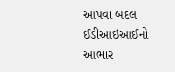આપવા બદલ ઈડીઆઇઆઈનો આભાર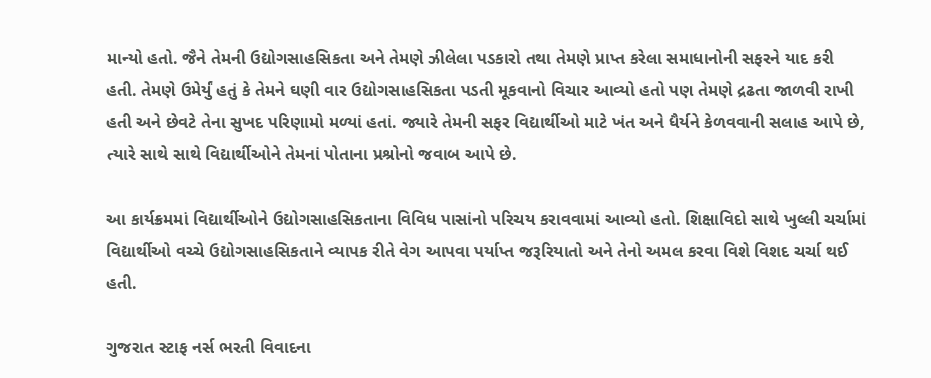માન્યો હતો. જૈને તેમની ઉદ્યોગસાહસિકતા અને તેમણે ઝીલેલા પડકારો તથા તેમણે પ્રાપ્ત કરેલા સમાધાનોની સફરને યાદ કરી હતી. તેમણે ઉમેર્યું હતું કે તેમને ઘણી વાર ઉદ્યોગસાહસિકતા પડતી મૂકવાનો વિચાર આવ્યો હતો પણ તેમણે દ્રઢતા જાળવી રાખી હતી અને છેવટે તેના સુખદ પરિણામો મળ્યાં હતાં. જ્યારે તેમની સફર વિદ્યાર્થીઓ માટે ખંત અને ધૈર્યને કેળવવાની સલાહ આપે છે, ત્યારે સાથે સાથે વિદ્યાર્થીઓને તેમનાં પોતાના પ્રશ્રોનો જવાબ આપે છે.

આ કાર્યક્રમમાં વિદ્યાર્થીઓને ઉદ્યોગસાહસિકતાના વિવિધ પાસાંનો પરિચય કરાવવામાં આવ્યો હતો. શિક્ષાવિદો સાથે ખુલ્લી ચર્ચામાં વિદ્યાર્થીઓ વચ્ચે ઉદ્યોગસાહસિકતાને વ્યાપક રીતે વેગ આપવા પર્યાપ્ત જરૂરિયાતો અને તેનો અમલ કરવા વિશે વિશદ ચર્ચા થઈ હતી.

ગુજરાત સ્ટાફ નર્સ ભરતી વિવાદના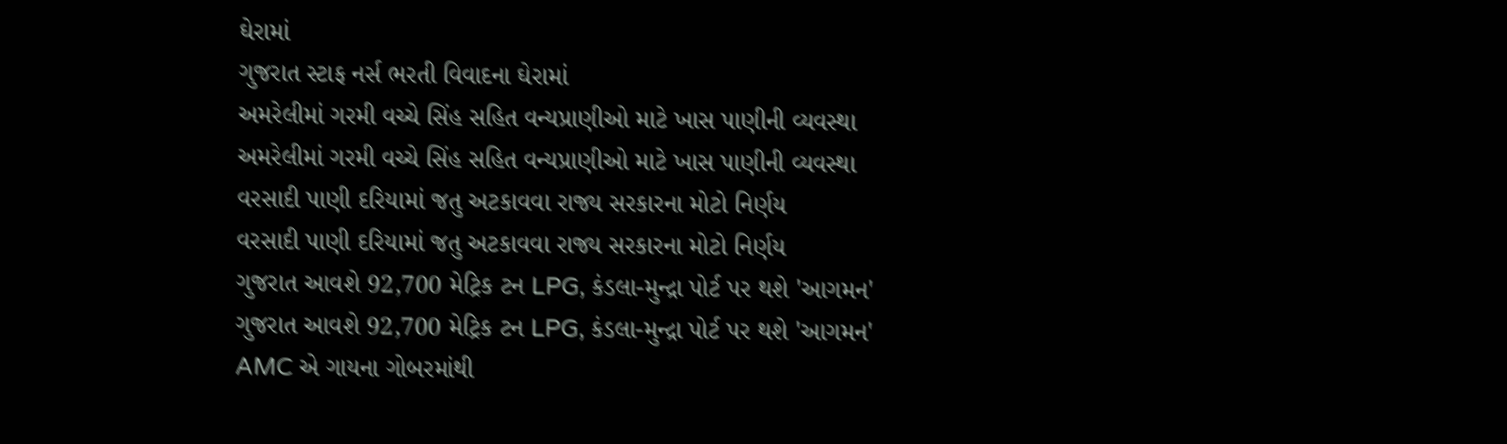ઘેરામાં
ગુજરાત સ્ટાફ નર્સ ભરતી વિવાદના ઘેરામાં
અમરેલીમાં ગરમી વચ્ચે સિંહ સહિત વન્યપ્રાણીઓ માટે ખાસ પાણીની વ્યવસ્થા
અમરેલીમાં ગરમી વચ્ચે સિંહ સહિત વન્યપ્રાણીઓ માટે ખાસ પાણીની વ્યવસ્થા
વરસાદી પાણી દરિયામાં જતુ અટકાવવા રાજ્ય સરકારના મોટો નિર્ણય
વરસાદી પાણી દરિયામાં જતુ અટકાવવા રાજ્ય સરકારના મોટો નિર્ણય
ગુજરાત આવશે 92,700 મેટ્રિક ટન LPG, કંડલા-મુન્દ્રા પોર્ટ પર થશે 'આગમન'
ગુજરાત આવશે 92,700 મેટ્રિક ટન LPG, કંડલા-મુન્દ્રા પોર્ટ પર થશે 'આગમન'
AMC એ ગાયના ગોબરમાંથી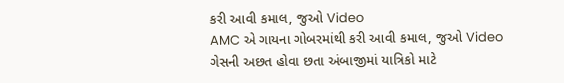કરી આવી કમાલ, જુઓ Video
AMC એ ગાયના ગોબરમાંથી કરી આવી કમાલ, જુઓ Video
ગેસની અછત હોવા છતા અંબાજીમાં યાત્રિકો માટે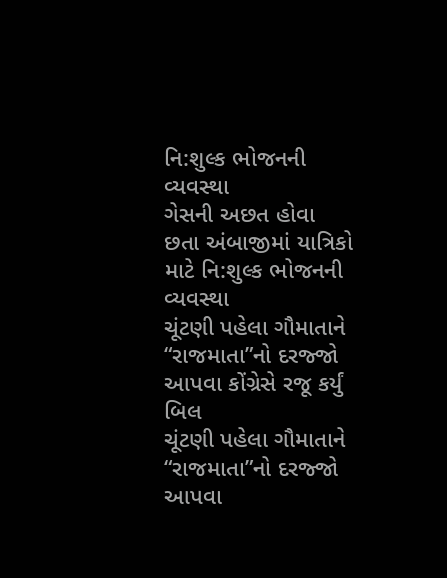નિ:શુલ્ક ભોજનની વ્યવસ્થા
ગેસની અછત હોવા છતા અંબાજીમાં યાત્રિકો માટે નિ:શુલ્ક ભોજનની વ્યવસ્થા
ચૂંટણી પહેલા ગૌમાતાને “રાજમાતા”નો દરજ્જો આપવા કોંગ્રેસે રજૂ કર્યું બિલ
ચૂંટણી પહેલા ગૌમાતાને “રાજમાતા”નો દરજ્જો આપવા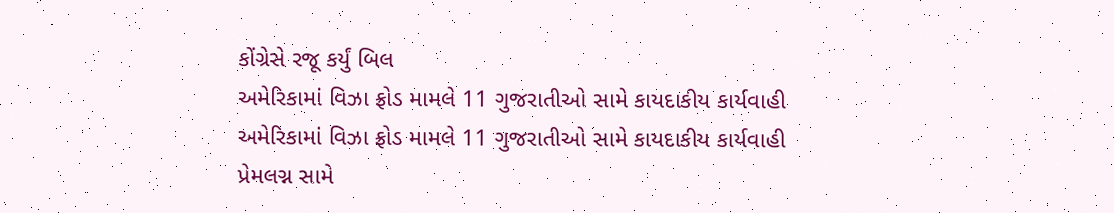કોંગ્રેસે રજૂ કર્યું બિલ
અમેરિકામાં વિઝા ફ્રોડ મામલે 11 ગુજરાતીઓ સામે કાયદાકીય કાર્યવાહી
અમેરિકામાં વિઝા ફ્રોડ મામલે 11 ગુજરાતીઓ સામે કાયદાકીય કાર્યવાહી
પ્રેમલગ્ન સામે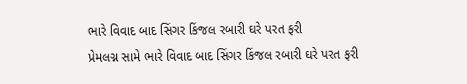ભારે વિવાદ બાદ સિંગર કિંજલ રબારી ઘરે પરત ફરી
પ્રેમલગ્ન સામે ભારે વિવાદ બાદ સિંગર કિંજલ રબારી ઘરે પરત ફરી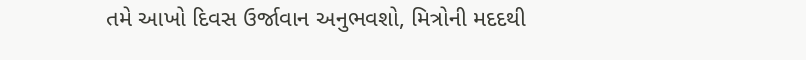તમે આખો દિવસ ઉર્જાવાન અનુભવશો, મિત્રોની મદદથી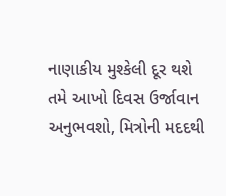નાણાકીય મુશ્કેલી દૂર થશે
તમે આખો દિવસ ઉર્જાવાન અનુભવશો, મિત્રોની મદદથી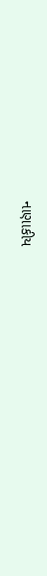નાણાકીય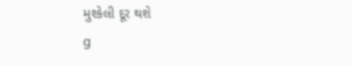મુશ્કેલી દૂર થશે
g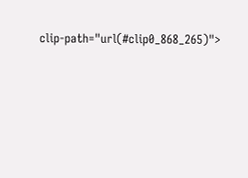clip-path="url(#clip0_868_265)">